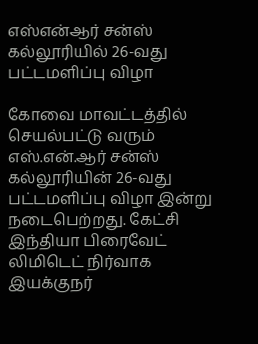எஸ்என்ஆர் சன்ஸ் கல்லூரியில் 26-வது பட்டமளிப்பு விழா

கோவை மாவட்டத்தில் செயல்பட்டு வரும் எஸ்.என்.ஆர் சன்ஸ் கல்லூரியின் 26-வது பட்டமளிப்பு விழா இன்று நடைபெற்றது. கேட்சி இந்தியா பிரைவேட் லிமிடெட் நிர்வாக இயக்குநர்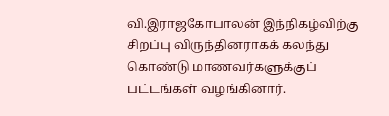வி.இராஜகோபாலன் இந்நிகழ்விற்கு சிறப்பு விருந்தினராகக் கலந்து கொண்டு மாணவர்களுக்குப் பட்டங்கள் வழங்கினார்.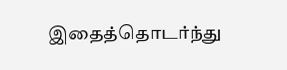இதைத்தொடர்ந்து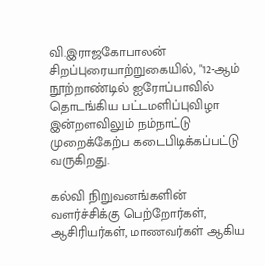வி.இராஜகோபாலன் சிறப்புரையாற்றுகையில், "12-ஆம் நூற்றாண்டில் ஐரோப்பாவில் தொடங்கிய பட்டமளிப்புவிழா இன்றளவிலும் நம்நாட்டு முறைக்கேற்ப கடைபிடிக்கப்பட்டு வருகிறது.

கல்வி நிறுவனங்களின் வளர்ச்சிக்கு பெற்றோர்கள், ஆசிரியர்கள், மாணவர்கள் ஆகிய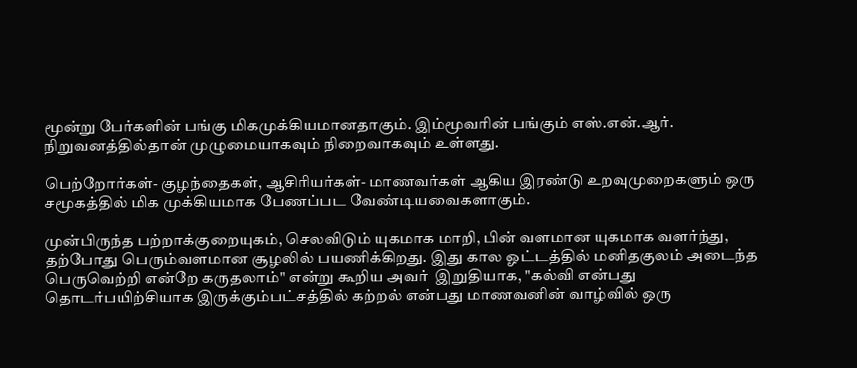மூன்று பேர்களின் பங்கு மிகமுக்கியமானதாகும். இம்மூவரின் பங்கும் எஸ்.என்.ஆர். நிறுவனத்தில்தான் முழுமையாகவும் நிறைவாகவும் உள்ளது.

பெற்றோர்கள்- குழந்தைகள், ஆசிரியர்கள்- மாணவர்கள் ஆகிய இரண்டு உறவுமுறைகளும் ஒரு சமூகத்தில் மிக முக்கியமாக பேணப்பட வேண்டியவைகளாகும்.

முன்பிருந்த பற்றாக்குறையுகம், செலவிடும் யுகமாக மாறி, பின் வளமான யுகமாக வளர்ந்து, தற்போது பெரும்வளமான சூழலில் பயணிக்கிறது. இது கால ஓட்டத்தில் மனிதகுலம் அடைந்த பெருவெற்றி என்றே கருதலாம்" என்று கூறிய அவர்  இறுதியாக, "கல்வி என்பது தொடர்பயிற்சியாக இருக்கும்பட்சத்தில் கற்றல் என்பது மாணவனின் வாழ்வில் ஒரு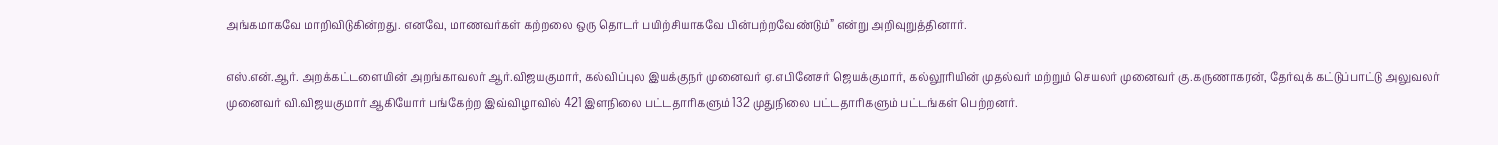அங்கமாகவே மாறிவிடுகின்றது. எனவே, மாணவர்கள் கற்றலை ஒரு தொடர் பயிற்சியாகவே பின்பற்றவேண்டும்” என்று அறிவுறுத்தினார்.

எஸ்.என்.ஆர். அறக்கட்டளையின் அறங்காவலர் ஆர்.விஜயகுமார், கல்விப்புல இயக்குநர் முனைவர் ஏ.எபினேசர் ஜெயக்குமார், கல்லூரியின் முதல்வர் மற்றும் செயலர் முனைவர் கு.கருணாகரன், தேர்வுக் கட்டுப்பாட்டு அலுவலர் முனைவர் வி.விஜயகுமார் ஆகியோர் பங்கேற்ற இவ்விழாவில் 421 இளநிலை பட்டதாரிகளும் 132 முதுநிலை பட்டதாரிகளும் பட்டங்கள் பெற்றனர்.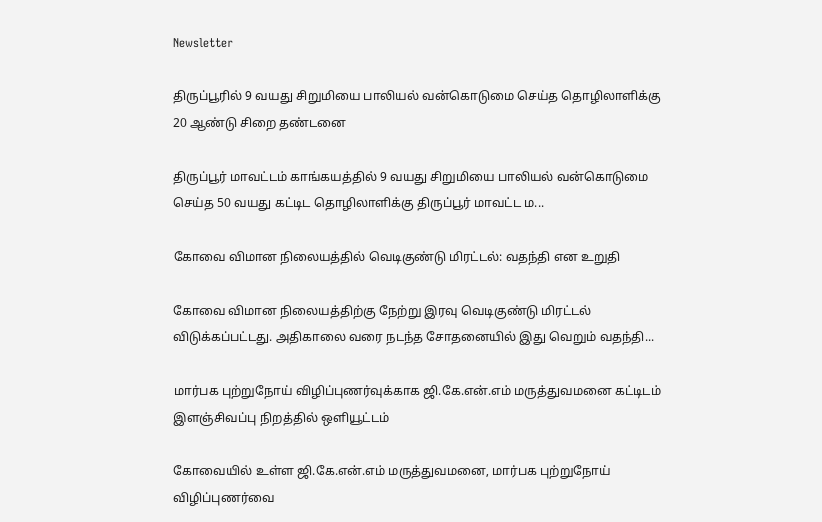Newsletter

திருப்பூரில் 9 வயது சிறுமியை பாலியல் வன்கொடுமை செய்த தொழிலாளிக்கு 20 ஆண்டு சிறை தண்டனை

திருப்பூர் மாவட்டம் காங்கயத்தில் 9 வயது சிறுமியை பாலியல் வன்கொடுமை செய்த 50 வயது கட்டிட தொழிலாளிக்கு திருப்பூர் மாவட்ட ம...

கோவை விமான நிலையத்தில் வெடிகுண்டு மிரட்டல்: வதந்தி என உறுதி

கோவை விமான நிலையத்திற்கு நேற்று இரவு வெடிகுண்டு மிரட்டல் விடுக்கப்பட்டது. அதிகாலை வரை நடந்த சோதனையில் இது வெறும் வதந்தி...

மார்பக புற்றுநோய் விழிப்புணர்வுக்காக ஜி.கே.என்.எம் மருத்துவமனை கட்டிடம் இளஞ்சிவப்பு நிறத்தில் ஒளியூட்டம்

கோவையில் உள்ள ஜி.கே.என்.எம் மருத்துவமனை, மார்பக புற்றுநோய் விழிப்புணர்வை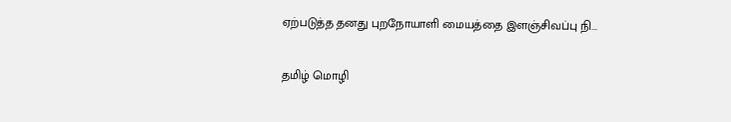ஏற்படுத்த தனது புறநோயாளி மையத்தை இளஞ்சிவப்பு நி...

தமிழ் மொழி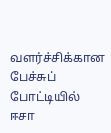வளர்ச்சிக்கான பேச்சுப் போட்டியில் ஈசா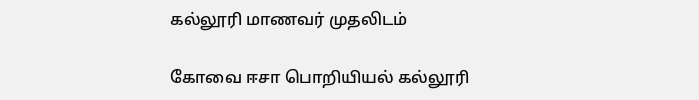கல்லூரி மாணவர் முதலிடம்

கோவை ஈசா பொறியியல் கல்லூரி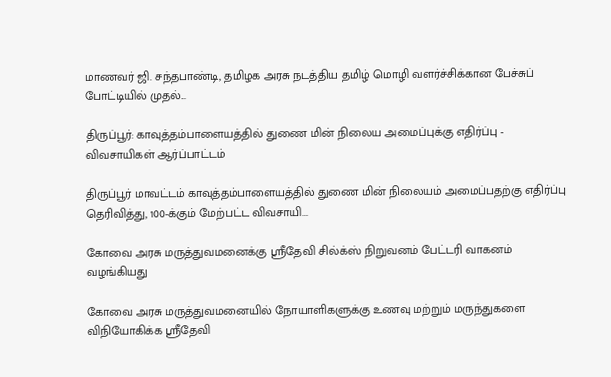மாணவர் ஜி. சந்தபாண்டி, தமிழக அரசு நடத்திய தமிழ் மொழி வளர்ச்சிக்கான பேச்சுப் போட்டியில் முதல்...

திருப்பூர்: காவுத்தம்பாளையத்தில் துணை மின் நிலைய அமைப்புக்கு எதிர்ப்பு - விவசாயிகள் ஆர்ப்பாட்டம்

திருப்பூர் மாவட்டம் காவுத்தம்பாளையத்தில் துணை மின் நிலையம் அமைப்பதற்கு எதிர்ப்பு தெரிவித்து, 100-க்கும் மேற்பட்ட விவசாயி...

கோவை அரசு மருத்துவமனைக்கு ஸ்ரீதேவி சில்க்ஸ் நிறுவனம் பேட்டரி வாகனம் வழங்கியது

கோவை அரசு மருத்துவமனையில் நோயாளிகளுக்கு உணவு மற்றும் மருந்துகளை விநியோகிக்க ஸ்ரீதேவி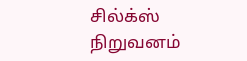சில்க்ஸ் நிறுவனம்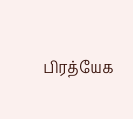பிரத்யேக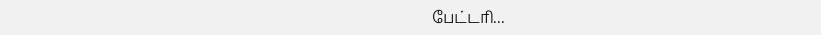பேட்டரி...